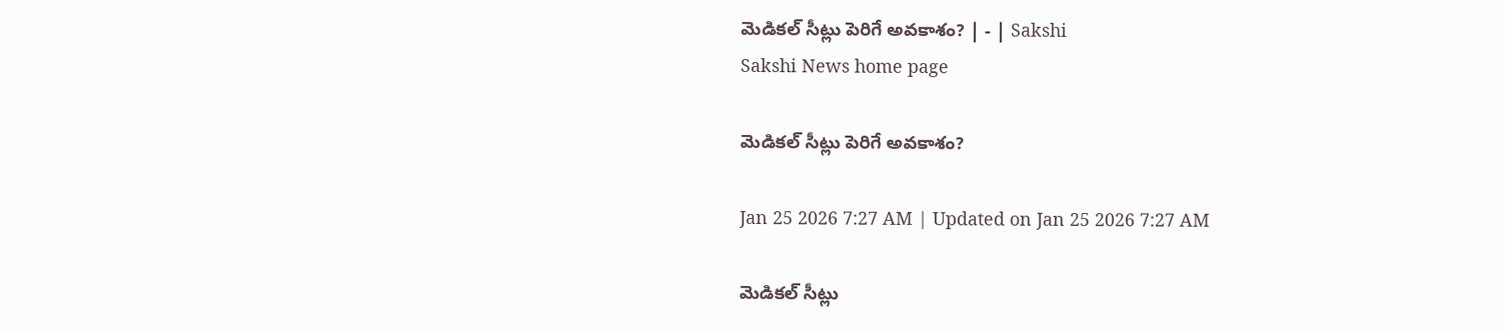మెడికల్‌ సీట్లు పెరిగే అవకాశం? | - | Sakshi
Sakshi News home page

మెడికల్‌ సీట్లు పెరిగే అవకాశం?

Jan 25 2026 7:27 AM | Updated on Jan 25 2026 7:27 AM

మెడికల్‌ సీట్లు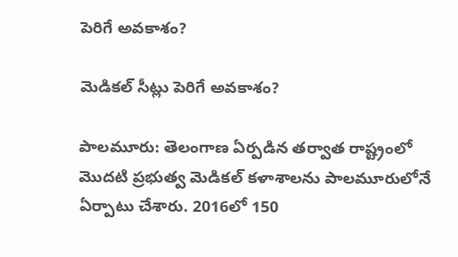పెరిగే అవకాశం?

మెడికల్‌ సీట్లు పెరిగే అవకాశం?

పాలమూరు: తెలంగాణ ఏర్పడిన తర్వాత రాష్ట్రంలో మొదటి ప్రభుత్వ మెడికల్‌ కళాశాలను పాలమూరులోనే ఏర్పాటు చేశారు. 2016లో 150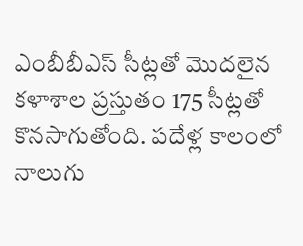ఎంబీబీఎస్‌ సీట్లతో మొదలైన కళాశాల ప్రస్తుతం 175 సీట్లతో కొనసాగుతోంది. పదేళ్ల కాలంలో నాలుగు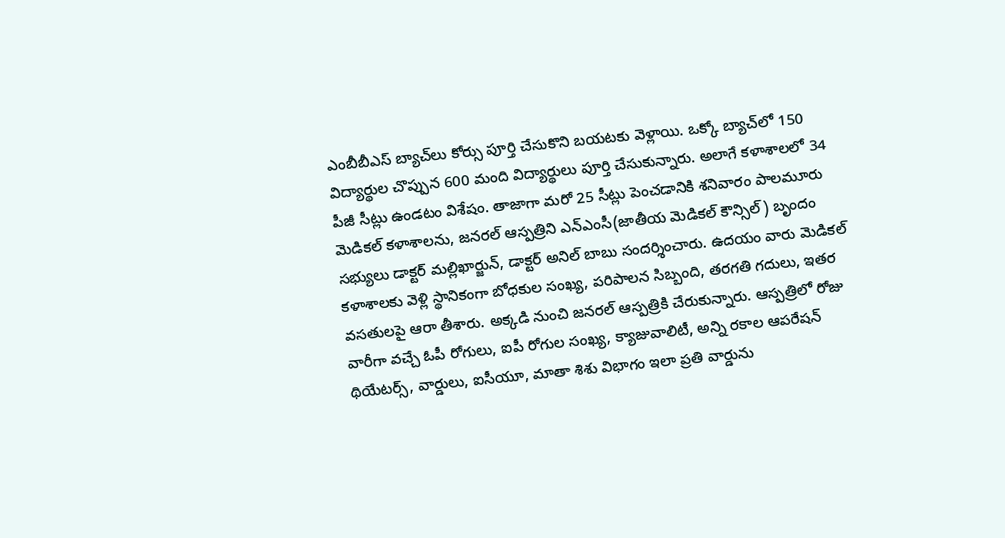ఎంబీబీఎస్‌ బ్యాచ్‌లు కోర్సు పూర్తి చేసుకొని బయటకు వెళ్లాయి. ఒక్కో బ్యాచ్‌లో 150 విద్యార్థుల చొప్పున 600 మంది విద్యార్థులు పూర్తి చేసుకున్నారు. అలాగే కళాశాలలో 34 పీజీ సీట్లు ఉండటం విశేషం. తాజాగా మరో 25 సీట్లు పెంచడానికి శనివారం పాలమూరు మెడికల్‌ కళాశాలను, జనరల్‌ ఆస్పత్రిని ఎన్‌ఎంసీ(జాతీయ మెడికల్‌ కౌన్సిల్‌) బృందం సభ్యులు డాక్టర్‌ మల్లిఖార్జున్‌, డాక్టర్‌ అనిల్‌ బాబు సందర్శించారు. ఉదయం వారు మెడికల్‌ కళాశాలకు వెళ్లి స్థానికంగా బోధకుల సంఖ్య, పరిపాలన సిబ్బంది, తరగతి గదులు, ఇతర వసతులపై ఆరా తీశారు. అక్కడి నుంచి జనరల్‌ ఆస్పత్రికి చేరుకున్నారు. ఆస్పత్రిలో రోజు వారీగా వచ్చే ఓపీ రోగులు, ఐపీ రోగుల సంఖ్య, క్యాజువాలిటీ, అన్ని రకాల ఆపరేషన్‌ థియేటర్స్‌, వార్డులు, ఐసీయూ, మాతా శిశు విభాగం ఇలా ప్రతి వార్డును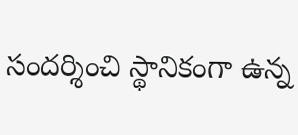సందర్శించి స్థానికంగా ఉన్న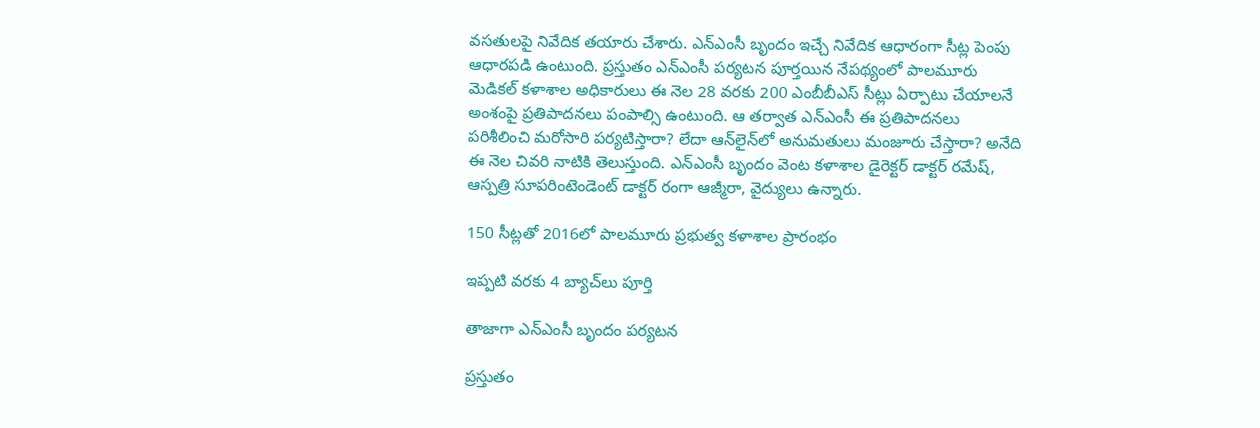వసతులపై నివేదిక తయారు చేశారు. ఎన్‌ఎంసీ బృందం ఇచ్చే నివేదిక ఆధారంగా సీట్ల పెంపు ఆధారపడి ఉంటుంది. ప్రస్తుతం ఎన్‌ఎంసీ పర్యటన పూర్తయిన నేపథ్యంలో పాలమూరు మెడికల్‌ కళాశాల అధికారులు ఈ నెల 28 వరకు 200 ఎంబీబీఎస్‌ సీట్లు ఏర్పాటు చేయాలనే అంశంపై ప్రతిపాదనలు పంపాల్సి ఉంటుంది. ఆ తర్వాత ఎన్‌ఎంసీ ఈ ప్రతిపాదనలు పరిశీలించి మరోసారి పర్యటిస్తారా? లేదా ఆన్‌లైన్‌లో అనుమతులు మంజూరు చేస్తారా? అనేది ఈ నెల చివరి నాటికి తెలుస్తుంది. ఎన్‌ఎంసీ బృందం వెంట కళాశాల డైరెక్టర్‌ డాక్టర్‌ రమేష్‌, ఆస్పత్రి సూపరింటెండెంట్‌ డాక్టర్‌ రంగా ఆజ్మీరా, వైద్యులు ఉన్నారు.

150 సీట్లతో 2016లో పాలమూరు ప్రభుత్వ కళాశాల ప్రారంభం

ఇప్పటి వరకు 4 బ్యాచ్‌లు పూర్తి

తాజాగా ఎన్‌ఎంసీ బృందం పర్యటన

ప్రస్తుతం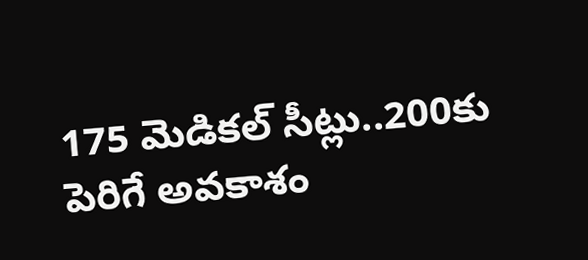175 మెడికల్‌ సీట్లు..200కు పెరిగే అవకాశం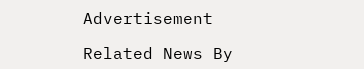Advertisement

Related News By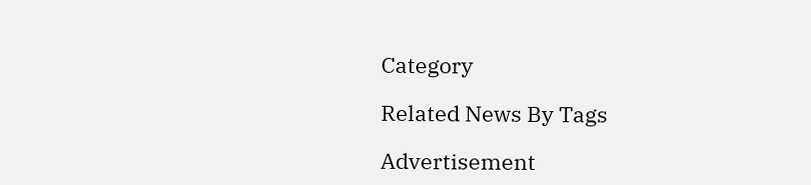Category

Related News By Tags

Advertisement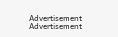Advertisement
Advertisement